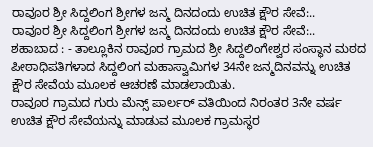ರಾವೂರ ಶ್ರೀ ಸಿದ್ದಲಿಂಗ ಶ್ರೀಗಳ ಜನ್ಮ ದಿನದಂದು ಉಚಿತ ಕ್ಷೌರ ಸೇವೆ:..
ರಾವೂರ ಶ್ರೀ ಸಿದ್ದಲಿಂಗ ಶ್ರೀಗಳ ಜನ್ಮ ದಿನದಂದು ಉಚಿತ ಕ್ಷೌರ ಸೇವೆ:..
ಶಹಾಬಾದ : - ತಾಲ್ಲೂಕಿನ ರಾವೂರ ಗ್ರಾಮದ ಶ್ರೀ ಸಿದ್ದಲಿಂಗೇಶ್ವರ ಸಂಸ್ಥಾನ ಮಠದ ಪೀಠಾಧಿಪತಿಗಳಾದ ಸಿದ್ದಲಿಂಗ ಮಹಾಸ್ವಾಮಿಗಳ 34ನೇ ಜನ್ಮದಿನವನ್ನು ಉಚಿತ ಕ್ಷೌರ ಸೇವೆಯ ಮೂಲಕ ಆಚರಣೆ ಮಾಡಲಾಯಿತು.
ರಾವೂರ ಗ್ರಾಮದ ಗುರು ಮೆನ್ಸ್ ಪಾರ್ಲರ್ ವತಿಯಿಂದ ನಿರಂತರ 3ನೇ ವರ್ಷ ಉಚಿತ ಕ್ಷೌರ ಸೇವೆಯನ್ನು ಮಾಡುವ ಮೂಲಕ ಗ್ರಾಮಸ್ಥರ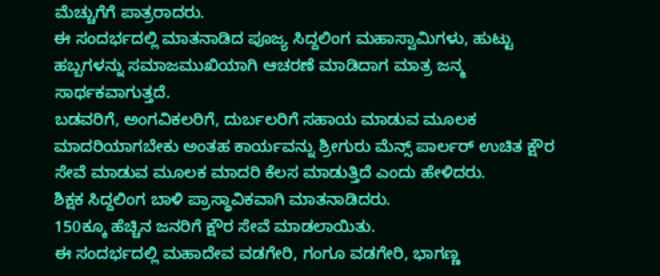ಮೆಚ್ಚುಗೆಗೆ ಪಾತ್ರರಾದರು.
ಈ ಸಂದರ್ಭದಲ್ಲಿ ಮಾತನಾಡಿದ ಪೂಜ್ಯ ಸಿದ್ದಲಿಂಗ ಮಹಾಸ್ವಾಮಿಗಳು, ಹುಟ್ಟು ಹಬ್ಬಗಳನ್ನು ಸಮಾಜಮುಖಿಯಾಗಿ ಆಚರಣೆ ಮಾಡಿದಾಗ ಮಾತ್ರ ಜನ್ಮ ಸಾರ್ಥಕವಾಗುತ್ತದೆ.
ಬಡವರಿಗೆ, ಅಂಗವಿಕಲರಿಗೆ, ದುರ್ಬಲರಿಗೆ ಸಹಾಯ ಮಾಡುವ ಮೂಲಕ ಮಾದರಿಯಾಗಬೇಕು ಅಂತಹ ಕಾರ್ಯವನ್ನು ಶ್ರೀಗುರು ಮೆನ್ಸ್ ಪಾರ್ಲರ್ ಉಚಿತ ಕ್ಷೌರ ಸೇವೆ ಮಾಡುವ ಮೂಲಕ ಮಾದರಿ ಕೆಲಸ ಮಾಡುತ್ತಿದೆ ಎಂದು ಹೇಳಿದರು.
ಶಿಕ್ಷಕ ಸಿದ್ದಲಿಂಗ ಬಾಳಿ ಪ್ರಾಸ್ಥಾವಿಕವಾಗಿ ಮಾತನಾಡಿದರು.
150ಕ್ಕೂ ಹೆಚ್ಚಿನ ಜನರಿಗೆ ಕ್ಷೌರ ಸೇವೆ ಮಾಡಲಾಯಿತು.
ಈ ಸಂದರ್ಭದಲ್ಲಿ ಮಹಾದೇವ ವಡಗೇರಿ, ಗಂಗೂ ವಡಗೇರಿ, ಭಾಗಣ್ಣ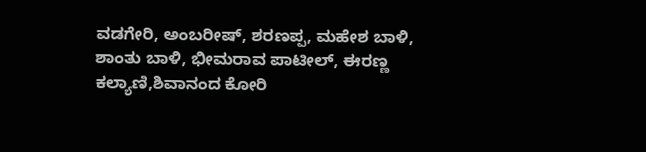ವಡಗೇರಿ, ಅಂಬರೀಷ್, ಶರಣಪ್ಪ, ಮಹೇಶ ಬಾಳಿ, ಶಾಂತು ಬಾಳಿ, ಭೀಮರಾವ ಪಾಟೀಲ್, ಈರಣ್ಣ ಕಲ್ಯಾಣಿ,ಶಿವಾನಂದ ಕೋರಿ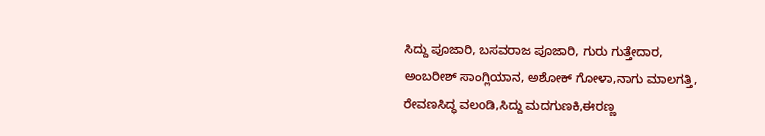ಸಿದ್ದು ಪೂಜಾರಿ, ಬಸವರಾಜ ಪೂಜಾರಿ, ಗುರು ಗುತ್ತೇದಾರ, ಅಂಬರೀಶ್ ಸಾಂಗ್ಲಿಯಾನ, ಅಶೋಕ್ ಗೋಳಾ,ನಾಗು ಮಾಲಗತ್ತಿ, ರೇವಣಸಿದ್ಧ ವಲoಡಿ,ಸಿದ್ದು ಮದಗುಣಕಿ,ಈರಣ್ಣ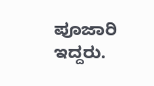ಪೂಜಾರಿ ಇದ್ದರು.